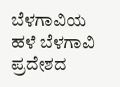ಬೆಳಗಾವಿಯ ಹಳೆ ಬೆಳಗಾವಿ ಪ್ರದೇಶದ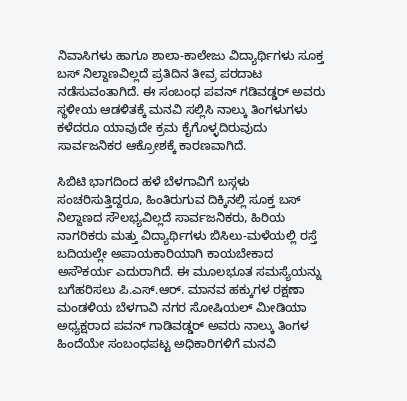ನಿವಾಸಿಗಳು ಹಾಗೂ ಶಾಲಾ-ಕಾಲೇಜು ವಿದ್ಯಾರ್ಥಿಗಳು ಸೂಕ್ತ ಬಸ್ ನಿಲ್ದಾಣವಿಲ್ಲದೆ ಪ್ರತಿದಿನ ತೀವ್ರ ಪರದಾಟ ನಡೆಸುವಂತಾಗಿದೆ. ಈ ಸಂಬಂಧ ಪವನ್ ಗಡಿವಡ್ಡರ್ ಅವರು ಸ್ಥಳೀಯ ಆಡಳಿತಕ್ಕೆ ಮನವಿ ಸಲ್ಲಿಸಿ ನಾಲ್ಕು ತಿಂಗಳುಗಳು ಕಳೆದರೂ ಯಾವುದೇ ಕ್ರಮ ಕೈಗೊಳ್ಳದಿರುವುದು ಸಾರ್ವಜನಿಕರ ಆಕ್ರೋಶಕ್ಕೆ ಕಾರಣವಾಗಿದೆ.

ಸಿಬಿಟಿ ಭಾಗದಿಂದ ಹಳೆ ಬೆಳಗಾವಿಗೆ ಬಸ್ಗಳು ಸಂಚರಿಸುತ್ತಿದ್ದರೂ, ಹಿಂತಿರುಗುವ ದಿಕ್ಕಿನಲ್ಲಿ ಸೂಕ್ತ ಬಸ್ ನಿಲ್ದಾಣದ ಸೌಲಭ್ಯವಿಲ್ಲದೆ ಸಾರ್ವಜನಿಕರು, ಹಿರಿಯ ನಾಗರಿಕರು ಮತ್ತು ವಿದ್ಯಾರ್ಥಿಗಳು ಬಿಸಿಲು-ಮಳೆಯಲ್ಲಿ ರಸ್ತೆ ಬದಿಯಲ್ಲೇ ಅಪಾಯಕಾರಿಯಾಗಿ ಕಾಯಬೇಕಾದ ಅಸೌಕರ್ಯ ಎದುರಾಗಿದೆ. ಈ ಮೂಲಭೂತ ಸಮಸ್ಯೆಯನ್ನು ಬಗೆಹರಿಸಲು ಪಿ.ಎಸ್.ಆರ್. ಮಾನವ ಹಕ್ಕುಗಳ ರಕ್ಷಣಾ ಮಂಡಳಿಯ ಬೆಳಗಾವಿ ನಗರ ಸೋಷಿಯಲ್ ಮೀಡಿಯಾ ಅಧ್ಯಕ್ಷರಾದ ಪವನ್ ಗಾಡಿವಡ್ಡರ್ ಅವರು ನಾಲ್ಕು ತಿಂಗಳ ಹಿಂದೆಯೇ ಸಂಬಂಧಪಟ್ಟ ಅಧಿಕಾರಿಗಳಿಗೆ ಮನವಿ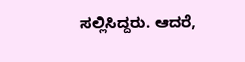ಸಲ್ಲಿಸಿದ್ದರು. ಆದರೆ,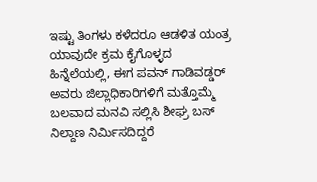ಇಷ್ಟು ತಿಂಗಳು ಕಳೆದರೂ ಆಡಳಿತ ಯಂತ್ರ ಯಾವುದೇ ಕ್ರಮ ಕೈಗೊಳ್ಳದ ಹಿನ್ನೆಲೆಯಲ್ಲಿ, ಈಗ ಪವನ್ ಗಾಡಿವಡ್ಡರ್ ಅವರು ಜಿಲ್ಲಾಧಿಕಾರಿಗಳಿಗೆ ಮತ್ತೊಮ್ಮೆ ಬಲವಾದ ಮನವಿ ಸಲ್ಲಿಸಿ ಶೀಘ್ರ ಬಸ್ ನಿಲ್ದಾಣ ನಿರ್ಮಿಸದಿದ್ದರೆ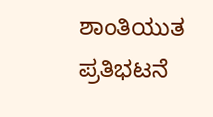ಶಾಂತಿಯುತ ಪ್ರತಿಭಟನೆ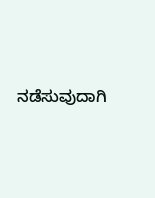ನಡೆಸುವುದಾಗಿ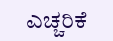ಎಚ್ಚರಿಕೆ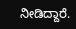ನೀಡಿದ್ದಾರೆ.